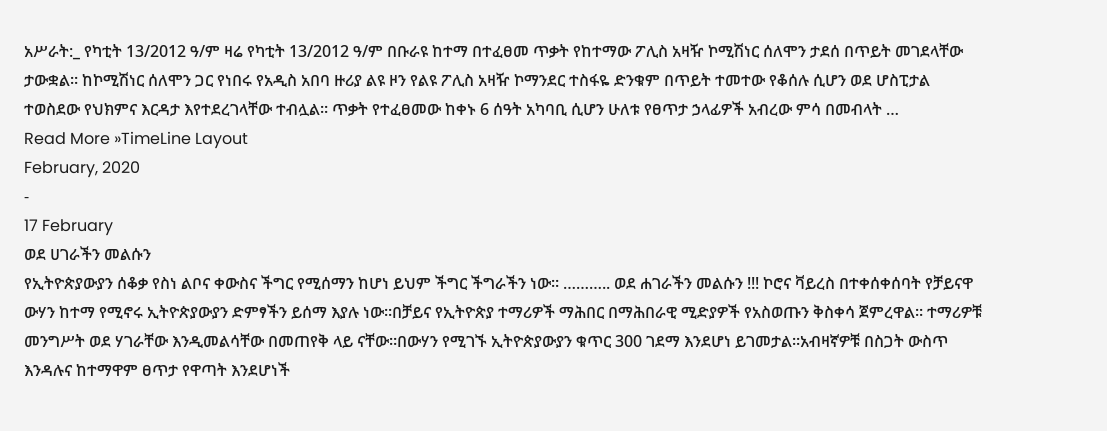አሥራት:_ የካቲት 13/2012 ዓ/ም ዛሬ የካቲት 13/2012 ዓ/ም በቡራዩ ከተማ በተፈፀመ ጥቃት የከተማው ፖሊስ አዛዥ ኮሚሽነር ሰለሞን ታደሰ በጥይት መገደላቸው ታውቋል። ከኮሚሽነር ሰለሞን ጋር የነበሩ የአዲስ አበባ ዙሪያ ልዩ ዞን የልዩ ፖሊስ አዛዥ ኮማንደር ተስፋዬ ድንቁም በጥይት ተመተው የቆሰሉ ሲሆን ወደ ሆስፒታል ተወስደው የህክምና እርዳታ እየተደረገላቸው ተብሏል። ጥቃት የተፈፀመው ከቀኑ 6 ሰዓት አካባቢ ሲሆን ሁለቱ የፀጥታ ኃላፊዎች አብረው ምሳ በመብላት …
Read More »TimeLine Layout
February, 2020
-
17 February
ወደ ሀገራችን መልሱን
የኢትዮጵያውያን ሰቆቃ የስነ ልቦና ቀውስና ችግር የሚሰማን ከሆነ ይህም ችግር ችግራችን ነው። ……….. ወደ ሐገራችን መልሱን !!! ኮሮና ቫይረስ በተቀሰቀሰባት የቻይናዋ ውሃን ከተማ የሚኖሩ ኢትዮጵያውያን ድምፃችን ይሰማ እያሉ ነው።በቻይና የኢትዮጵያ ተማሪዎች ማሕበር በማሕበራዊ ሚድያዎች የአስወጡን ቅስቀሳ ጀምረዋል። ተማሪዎቹ መንግሥት ወደ ሃገራቸው እንዲመልሳቸው በመጠየቅ ላይ ናቸው።በውሃን የሚገኙ ኢትዮጵያውያን ቁጥር 300 ገደማ እንደሆነ ይገመታል።አብዛኛዎቹ በስጋት ውስጥ እንዳሉና ከተማዋም ፀጥታ የዋጣት እንደሆነች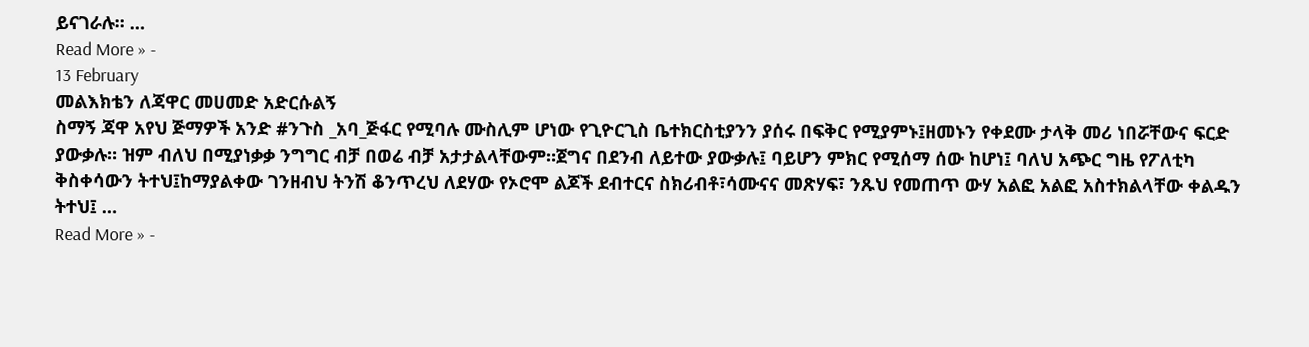ይናገራሉ። …
Read More » -
13 February
መልእክቴን ለጃዋር መሀመድ አድርሱልኝ
ስማኝ ጃዋ አየህ ጅማዎች አንድ #ንጉስ _አባ_ጅፋር የሚባሉ ሙስሊም ሆነው የጊዮርጊስ ቤተክርስቲያንን ያሰሩ በፍቅር የሚያምኑ፤ዘመኑን የቀደሙ ታላቅ መሪ ነበሯቸውና ፍርድ ያውቃሉ። ዝም ብለህ በሚያነቃቃ ንግግር ብቻ በወሬ ብቻ አታታልላቸውም።ጀግና በደንብ ለይተው ያውቃሉ፤ ባይሆን ምክር የሚሰማ ሰው ከሆነ፤ ባለህ አጭር ግዜ የፖለቲካ ቅስቀሳውን ትተህ፤ከማያልቀው ገንዘብህ ትንሽ ቆንጥረህ ለደሃው የኦሮሞ ልጆች ደብተርና ስክሪብቶ፣ሳሙናና መጽሃፍ፣ ንጹህ የመጠጥ ውሃ አልፎ አልፎ አስተክልላቸው ቀልዱን ትተህ፤ …
Read More » -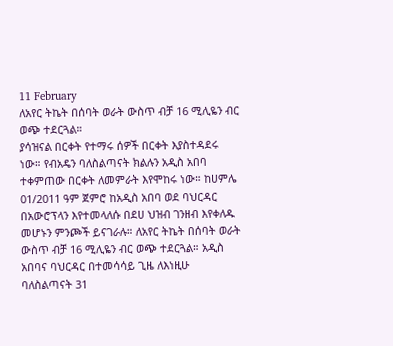11 February
ለአየር ትኬት በሰባት ወራት ውስጥ ብቻ 16 ሚሊዬን ብር ወጭ ተደርጓል።
ያሳዝናል በርቀት የተማሩ ሰዎች በርቀት እያስተዳደሩ ነው። የብአዴን ባለስልጣናት ክልሉን አዲስ አበባ ተቀምጠው በርቀት ለመምራት እየሞከሩ ነው። ከሀምሌ 01/2011 ዓም ጀምሮ ከአዲስ አበባ ወደ ባህርዳር በአውሮፕላን እየተመላለሱ በደሀ ህዝብ ገንዘብ እየቀለዱ መሆኑን ምንጮች ይናገራሉ። ለአየር ትኬት በሰባት ወራት ውስጥ ብቻ 16 ሚሊዬን ብር ወጭ ተደርጓል። አዲስ አበባና ባህርዳር በተመሳሳይ ጊዜ ለእነዚሁ ባለስልጣናት 31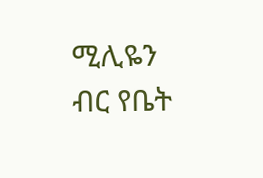ሚሊዬን ብር የቤት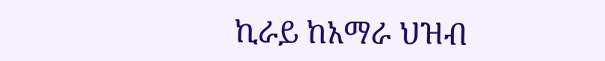ኪራይ ከአማራ ህዝብ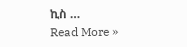ኪስ …
Read More »